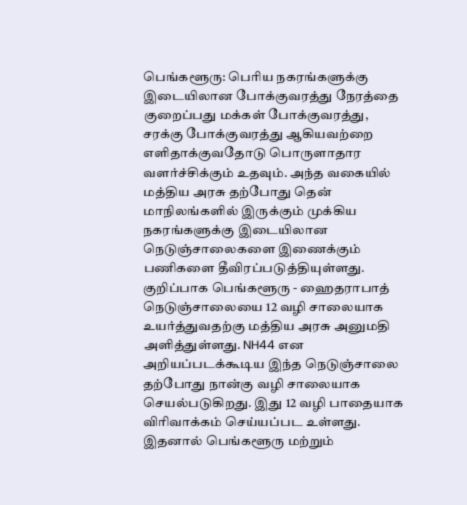பெங்களூரு: பெரிய நகரங்களுக்கு இடையிலான போக்குவரத்து நேரத்தை குறைப்பது மக்கள் போக்குவரத்து, சரக்கு போக்குவரத்து ஆகியவற்றை எளிதாக்குவதோடு பொருளாதார வளர்ச்சிக்கும் உதவும். அந்த வகையில் மத்திய அரசு தற்போது தென் மாநிலங்களில் இருக்கும் முக்கிய நகரங்களுக்கு இடையிலான நெடுஞ்சாலைகளை இணைக்கும் பணிகளை தீவிரப்படுத்தியுள்ளது.
குறிப்பாக பெங்களூரு - ஹைதராபாத் நெடுஞ்சாலையை 12 வழி சாலையாக உயர்த்துவதற்கு மத்திய அரசு அனுமதி அளித்துள்ளது. NH44 என அறியப்படக்கூடிய இந்த நெடுஞ்சாலை தற்போது நான்கு வழி சாலையாக செயல்படுகிறது. இது 12 வழி பாதையாக விரிவாக்கம் செய்யப்பட உள்ளது. இதனால் பெங்களூரு மற்றும்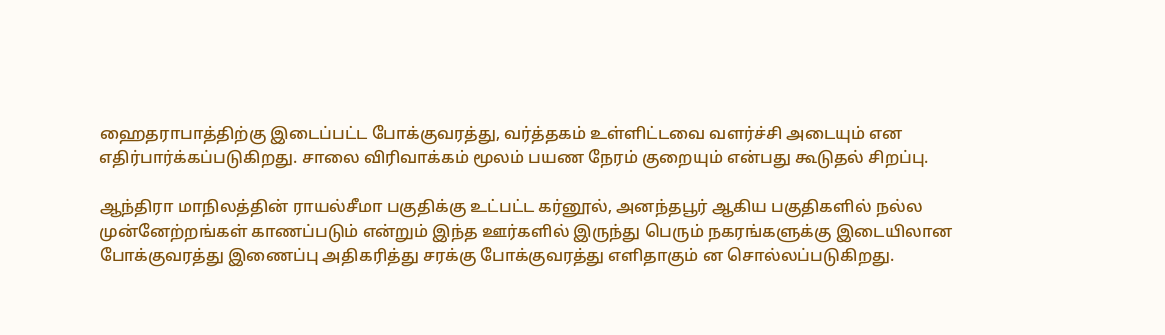ஹைதராபாத்திற்கு இடைப்பட்ட போக்குவரத்து, வர்த்தகம் உள்ளிட்டவை வளர்ச்சி அடையும் என எதிர்பார்க்கப்படுகிறது. சாலை விரிவாக்கம் மூலம் பயண நேரம் குறையும் என்பது கூடுதல் சிறப்பு.

ஆந்திரா மாநிலத்தின் ராயல்சீமா பகுதிக்கு உட்பட்ட கர்னூல், அனந்தபூர் ஆகிய பகுதிகளில் நல்ல முன்னேற்றங்கள் காணப்படும் என்றும் இந்த ஊர்களில் இருந்து பெரும் நகரங்களுக்கு இடையிலான போக்குவரத்து இணைப்பு அதிகரித்து சரக்கு போக்குவரத்து எளிதாகும் ன சொல்லப்படுகிறது.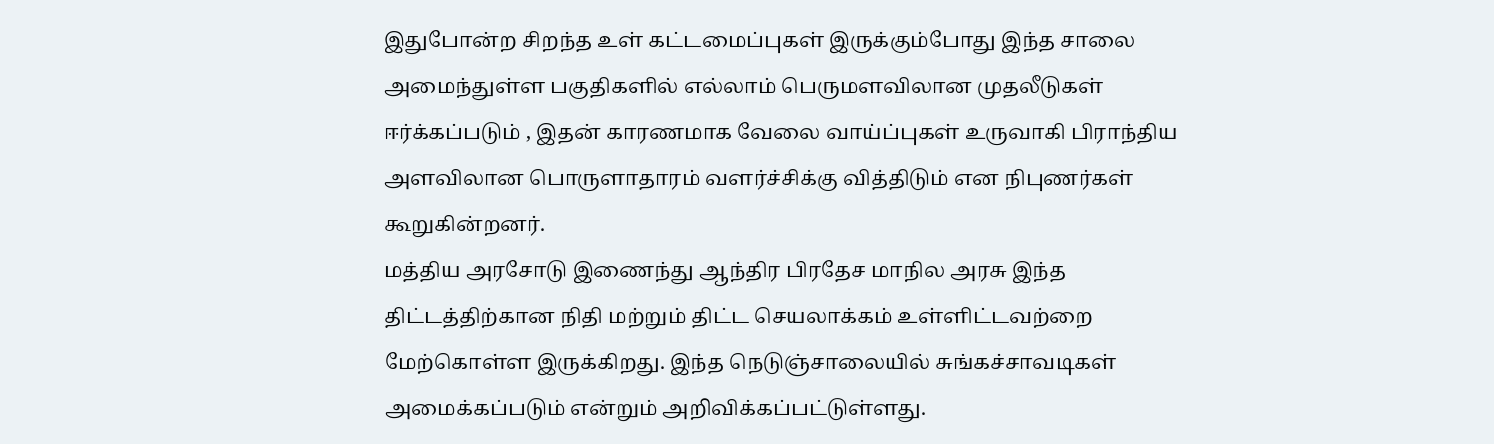இதுபோன்ற சிறந்த உள் கட்டமைப்புகள் இருக்கும்போது இந்த சாலை அமைந்துள்ள பகுதிகளில் எல்லாம் பெருமளவிலான முதலீடுகள் ஈர்க்கப்படும் , இதன் காரணமாக வேலை வாய்ப்புகள் உருவாகி பிராந்திய அளவிலான பொருளாதாரம் வளர்ச்சிக்கு வித்திடும் என நிபுணர்கள் கூறுகின்றனர்.
மத்திய அரசோடு இணைந்து ஆந்திர பிரதேச மாநில அரசு இந்த திட்டத்திற்கான நிதி மற்றும் திட்ட செயலாக்கம் உள்ளிட்டவற்றை மேற்கொள்ள இருக்கிறது. இந்த நெடுஞ்சாலையில் சுங்கச்சாவடிகள் அமைக்கப்படும் என்றும் அறிவிக்கப்பட்டுள்ளது.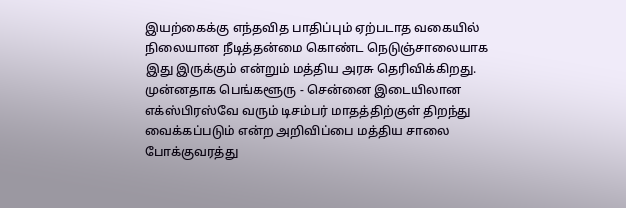இயற்கைக்கு எந்தவித பாதிப்பும் ஏற்படாத வகையில் நிலையான நீடித்தன்மை கொண்ட நெடுஞ்சாலையாக இது இருக்கும் என்றும் மத்திய அரசு தெரிவிக்கிறது.
முன்னதாக பெங்களூரு - சென்னை இடையிலான எக்ஸ்பிரஸ்வே வரும் டிசம்பர் மாதத்திற்குள் திறந்து வைக்கப்படும் என்ற அறிவிப்பை மத்திய சாலை போக்குவரத்து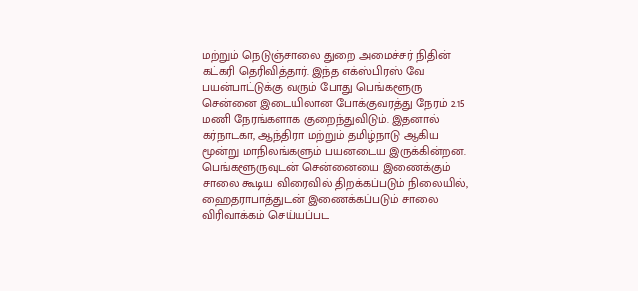மற்றும் நெடுஞ்சாலை துறை அமைச்சர் நிதின் கட்கரி தெரிவித்தார். இந்த எக்ஸ்பிரஸ் வே பயன்பாட்டுக்கு வரும் போது பெங்களூரு சென்னை இடையிலான போக்குவரத்து நேரம் 2.15 மணி நேரங்களாக குறைந்துவிடும். இதனால் கர்நாடகா, ஆந்திரா மற்றும் தமிழ்நாடு ஆகிய மூன்று மாநிலங்களும் பயனடைய இருக்கின்றன.
பெங்களூருவுடன் சென்னையை இணைக்கும் சாலை கூடிய விரைவில் திறக்கப்படும் நிலையில், ஹைதராபாத்துடன் இணைக்கப்படும் சாலை விரிவாக்கம் செய்யப்பட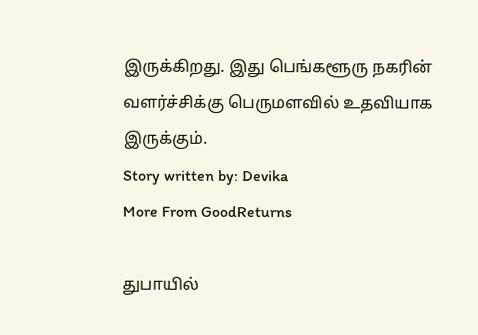இருக்கிறது. இது பெங்களூரு நகரின் வளர்ச்சிக்கு பெருமளவில் உதவியாக இருக்கும்.
Story written by: Devika
More From GoodReturns

துபாயில்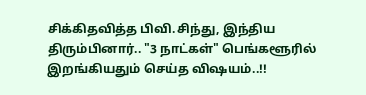சிக்கிதவித்த பிவி.சிந்து, இந்திய திரும்பினார்.. "3 நாட்கள்" பெங்களூரில் இறங்கியதும் செய்த விஷயம்..!!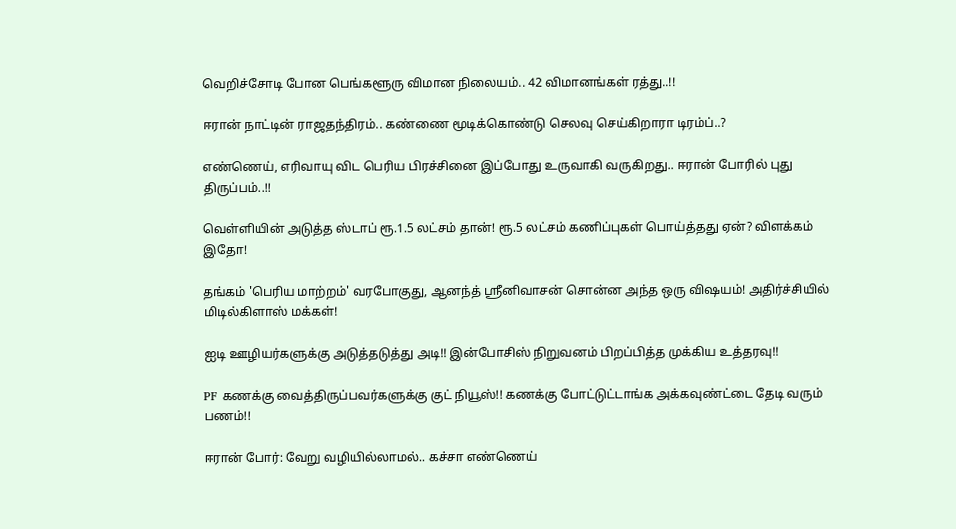வெறிச்சோடி போன பெங்களூரு விமான நிலையம்.. 42 விமானங்கள் ரத்து..!!

ஈரான் நாட்டின் ராஜதந்திரம்.. கண்ணை மூடிக்கொண்டு செலவு செய்கிறாரா டிரம்ப்..?

எண்ணெய், எரிவாயு விட பெரிய பிரச்சினை இப்போது உருவாகி வருகிறது.. ஈரான் போரில் புது திருப்பம்..!!

வெள்ளியின் அடுத்த ஸ்டாப் ரூ.1.5 லட்சம் தான்! ரூ.5 லட்சம் கணிப்புகள் பொய்த்தது ஏன்? விளக்கம் இதோ!

தங்கம் 'பெரிய மாற்றம்' வரபோகுது, ஆனந்த் ஸ்ரீனிவாசன் சொன்ன அந்த ஒரு விஷயம்! அதிர்ச்சியில் மிடில்கிளாஸ் மக்கள்!

ஐடி ஊழியர்களுக்கு அடுத்தடுத்து அடி!! இன்போசிஸ் நிறுவனம் பிறப்பித்த முக்கிய உத்தரவு!!

PF கணக்கு வைத்திருப்பவர்களுக்கு குட் நியூஸ்!! கணக்கு போட்டுட்டாங்க அக்கவுண்ட்டை தேடி வரும் பணம்!!

ஈரான் போர்: வேறு வழியில்லாமல்.. கச்சா எண்ணெய்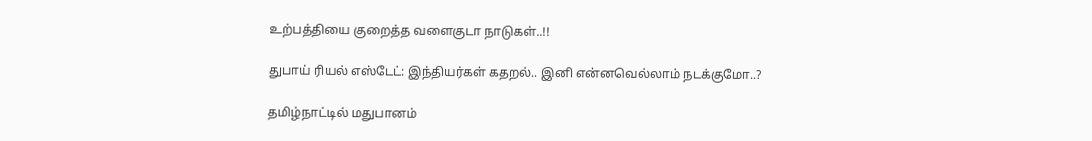உற்பத்தியை குறைத்த வளைகுடா நாடுகள்..!!

துபாய் ரியல் எஸ்டேட்: இந்தியர்கள் கதறல்.. இனி என்னவெல்லாம் நடக்குமோ..?

தமிழ்நாட்டில் மதுபானம்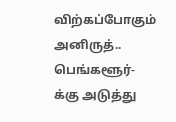விற்கப்போகும் அனிருத்.. பெங்களூர்-க்கு அடுத்து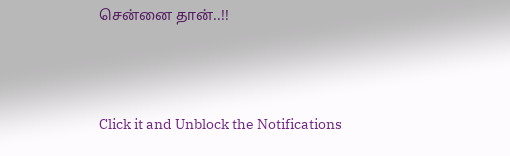சென்னை தான்..!!



Click it and Unblock the Notifications